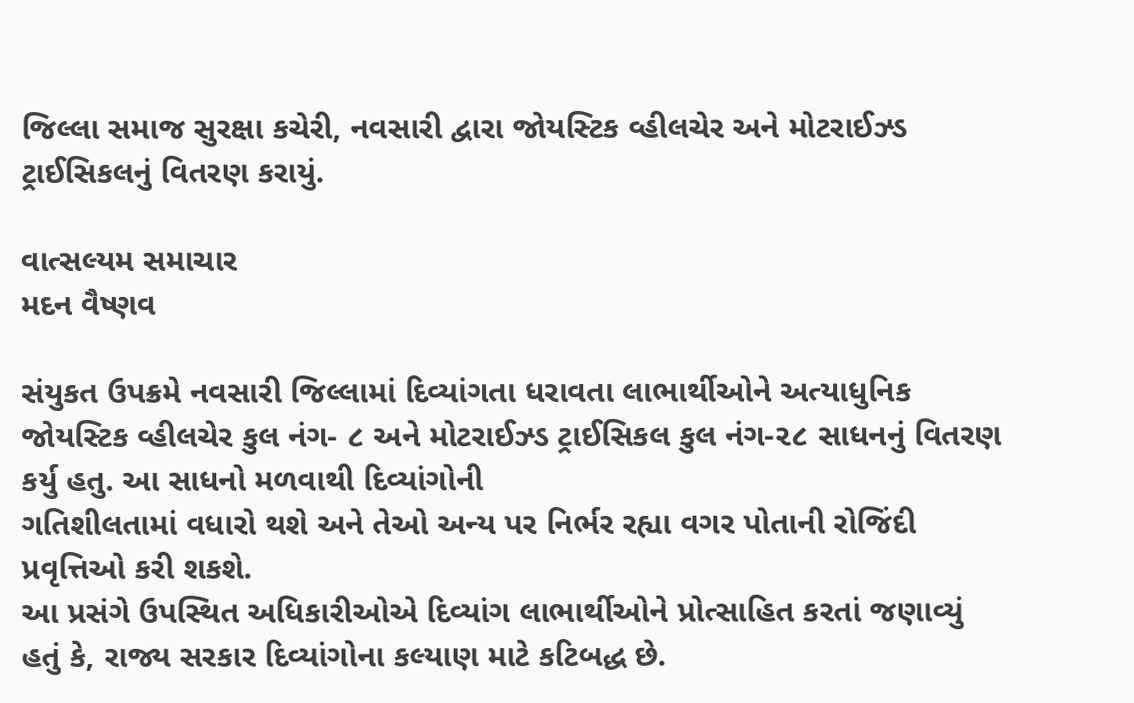જિલ્લા સમાજ સુરક્ષા કચેરી, નવસારી દ્વારા જોયસ્ટિક વ્હીલચેર અને મોટરાઈઝ્ડ ટ્રાઈસિકલનું વિતરણ કરાયું.

વાત્સલ્યમ સમાચાર
મદન વૈષ્ણવ

સંયુકત ઉપક્રમે નવસારી જિલ્લામાં દિવ્યાંગતા ધરાવતા લાભાર્થીઓને અત્યાધુનિક જોયસ્ટિક વ્હીલચેર કુલ નંગ- ૮ અને મોટરાઈઝ્ડ ટ્રાઈસિકલ કુલ નંગ-૨૮ સાધનનું વિતરણ કર્યુ હતુ. આ સાધનો મળવાથી દિવ્યાંગોની
ગતિશીલતામાં વધારો થશે અને તેઓ અન્ય પર નિર્ભર રહ્યા વગર પોતાની રોજિંદી પ્રવૃત્તિઓ કરી શકશે.
આ પ્રસંગે ઉપસ્થિત અધિકારીઓએ દિવ્યાંગ લાભાર્થીઓને પ્રોત્સાહિત કરતાં જણાવ્યું હતું કે, રાજ્ય સરકાર દિવ્યાંગોના કલ્યાણ માટે કટિબદ્ધ છે.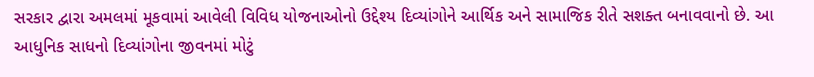સરકાર દ્વારા અમલમાં મૂકવામાં આવેલી વિવિધ યોજનાઓનો ઉદ્દેશ્ય દિવ્યાંગોને આર્થિક અને સામાજિક રીતે સશક્ત બનાવવાનો છે. આ આધુનિક સાધનો દિવ્યાંગોના જીવનમાં મોટું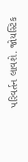પરિવર્તન લાવશે. જોયસ્ટિક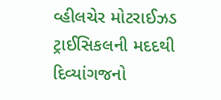વ્હીલચેર મોટરાઈઝડ ટ્રાઈસિકલની મદદથી દિવ્યાંગજનો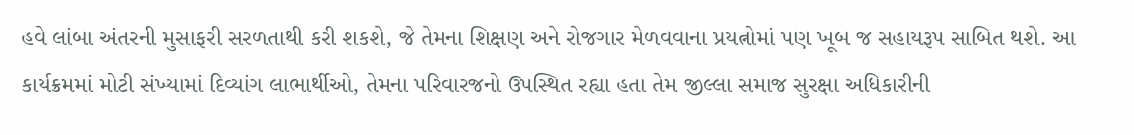હવે લાંબા અંતરની મુસાફરી સરળતાથી કરી શકશે, જે તેમના શિક્ષણ અને રોજગાર મેળવવાના પ્રયત્નોમાં પણ ખૂબ જ સહાયરૂપ સાબિત થશે. આ કાર્યક્રમમાં મોટી સંખ્યામાં દિવ્યાંગ લાભાર્થીઓ, તેમના પરિવારજનો ઉપસ્થિત રહ્યા હતા તેમ જીલ્લા સમાજ સુરક્ષા અધિકારીની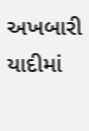અખબારી યાદીમાં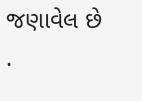જણાવેલ છે .